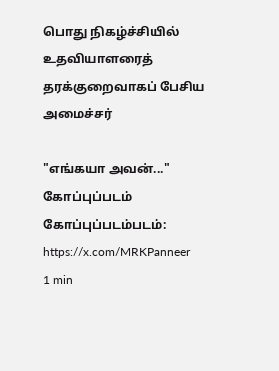பொது நிகழ்ச்சியில் உதவியாளரைத் தரக்குறைவாகப் பேசிய அமைச்சர்

"எங்கயா அவன்..."
கோப்புப்படம்
கோப்புப்படம்படம்: https://x.com/MRKPanneer
1 min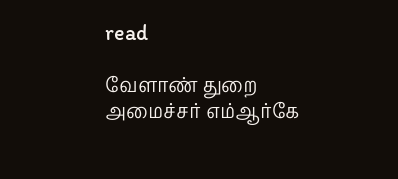read

வேளாண் துறை அமைச்சர் எம்ஆர்கே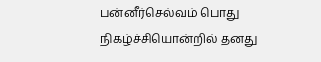பன்னீர்செல்வம் பொது நிகழ்ச்சியொன்றில் தனது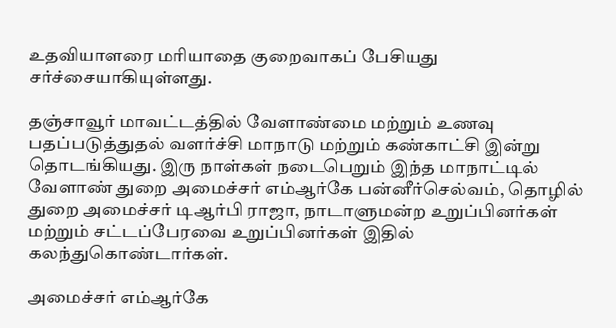உதவியாளரை மரியாதை குறைவாகப் பேசியது சர்ச்சையாகியுள்ளது.

தஞ்சாவூர் மாவட்டத்தில் வேளாண்மை மற்றும் உணவு பதப்படுத்துதல் வளர்ச்சி மாநாடு மற்றும் கண்காட்சி இன்று தொடங்கியது. இரு நாள்கள் நடைபெறும் இந்த மாநாட்டில் வேளாண் துறை அமைச்சர் எம்ஆர்கே பன்னீர்செல்வம், தொழில் துறை அமைச்சர் டிஆர்பி ராஜா, நாடாளுமன்ற உறுப்பினர்கள் மற்றும் சட்டப்பேரவை உறுப்பினர்கள் இதில் கலந்துகொண்டார்கள்.

அமைச்சர் எம்ஆர்கே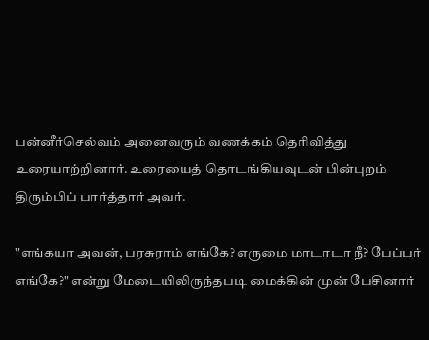பன்னீர்செல்வம் அனைவரும் வணக்கம் தெரிவித்து உரையாற்றினார். உரையைத் தொடங்கியவுடன் பின்புறம் திரும்பிப் பார்த்தார் அவர்.

"எங்கயா அவன், பரசுராம் எங்கே? எருமை மாடாடா நீ? பேப்பர் எங்கே?" என்று மேடையிலிருந்தபடி மைக்கின் முன் பேசினார்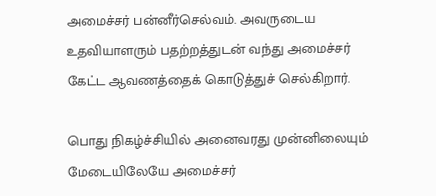அமைச்சர் பன்னீர்செல்வம். அவருடைய உதவியாளரும் பதற்றத்துடன் வந்து அமைச்சர் கேட்ட ஆவணத்தைக் கொடுத்துச் செல்கிறார்.

பொது நிகழ்ச்சியில் அனைவரது முன்னிலையும் மேடையிலேயே அமைச்சர்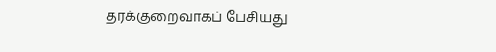தரக்குறைவாகப் பேசியது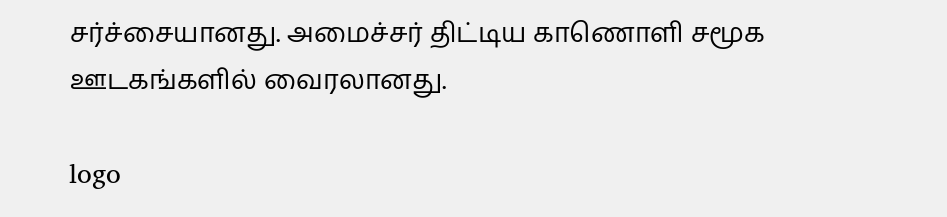சர்ச்சையானது. அமைச்சர் திட்டிய காணொளி சமூக ஊடகங்களில் வைரலானது.

logo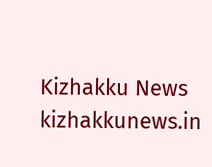Kizhakku News
kizhakkunews.in